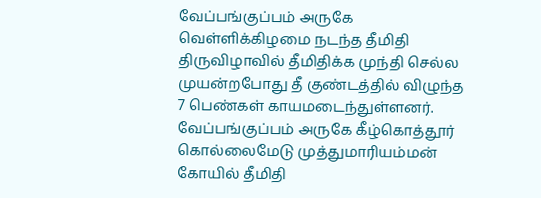வேப்பங்குப்பம் அருகே வெள்ளிக்கிழமை நடந்த தீமிதி திருவிழாவில் தீமிதிக்க முந்தி செல்ல முயன்றபோது தீ குண்டத்தில் விழுந்த 7 பெண்கள் காயமடைந்துள்ளனர்.
வேப்பங்குப்பம் அருகே கீழ்கொத்தூர் கொல்லைமேடு முத்துமாரியம்மன் கோயில் தீமிதி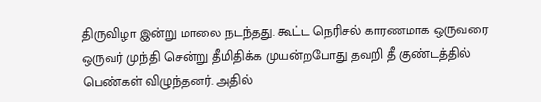திருவிழா இன்று மாலை நடந்தது. கூட்ட நெரிசல் காரணமாக ஒருவரை ஒருவர் முந்தி சென்று தீமிதிக்க முயன்றபோது தவறி தீ குண்டத்தில் பெண்கள் விழுந்தனர். அதில்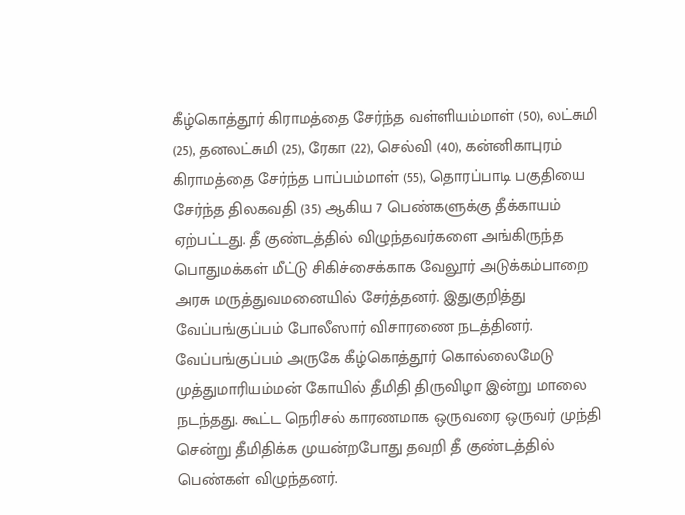கீழ்கொத்தூர் கிராமத்தை சேர்ந்த வள்ளியம்மாள் (50), லட்சுமி (25), தனலட்சுமி (25), ரேகா (22), செல்வி (40), கன்னிகாபுரம் கிராமத்தை சேர்ந்த பாப்பம்மாள் (55), தொரப்பாடி பகுதியை சேர்ந்த திலகவதி (35) ஆகிய 7 பெண்களுக்கு தீக்காயம் ஏற்பட்டது. தீ குண்டத்தில் விழுந்தவர்களை அங்கிருந்த பொதுமக்கள் மீட்டு சிகிச்சைக்காக வேலூர் அடுக்கம்பாறை அரசு மருத்துவமனையில் சேர்த்தனர். இதுகுறித்து வேப்பங்குப்பம் போலீஸார் விசாரணை நடத்தினர்.
வேப்பங்குப்பம் அருகே கீழ்கொத்தூர் கொல்லைமேடு முத்துமாரியம்மன் கோயில் தீமிதி திருவிழா இன்று மாலை நடந்தது. கூட்ட நெரிசல் காரணமாக ஒருவரை ஒருவர் முந்தி சென்று தீமிதிக்க முயன்றபோது தவறி தீ குண்டத்தில் பெண்கள் விழுந்தனர்.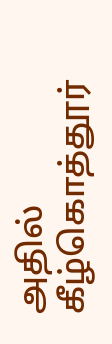அதில் கீழ்கொத்தூர்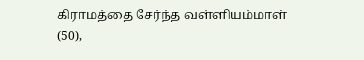கிராமத்தை சேர்ந்த வள்ளியம்மாள் (50),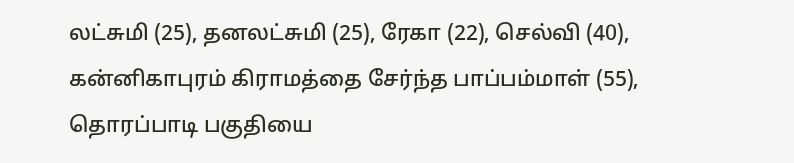லட்சுமி (25), தனலட்சுமி (25), ரேகா (22), செல்வி (40), கன்னிகாபுரம் கிராமத்தை சேர்ந்த பாப்பம்மாள் (55), தொரப்பாடி பகுதியை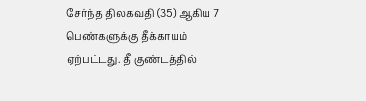சேர்ந்த திலகவதி (35) ஆகிய 7 பெண்களுக்கு தீக்காயம் ஏற்பட்டது. தீ குண்டத்தில்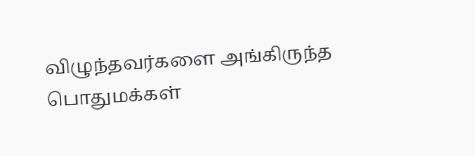விழுந்தவர்களை அங்கிருந்த பொதுமக்கள்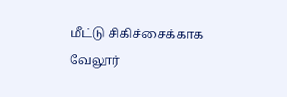மீட்டு சிகிச்சைக்காக வேலூர்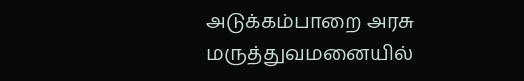அடுக்கம்பாறை அரசு மருத்துவமனையில்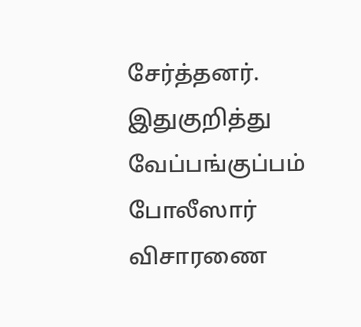சேர்த்தனர். இதுகுறித்து வேப்பங்குப்பம் போலீஸார் விசாரணை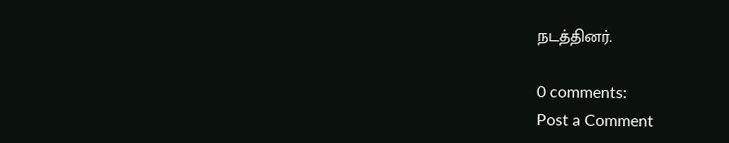நடத்தினர்.

0 comments:
Post a Comment